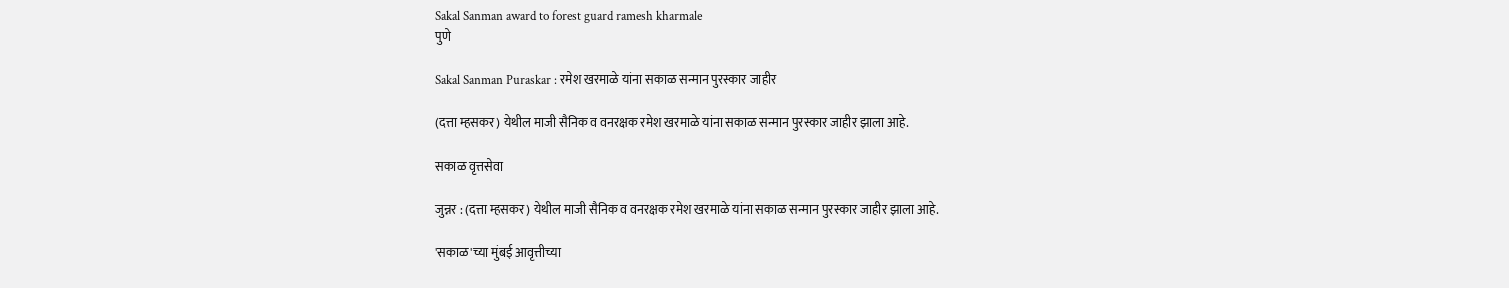Sakal Sanman award to forest guard ramesh kharmale
पुणे

Sakal Sanman Puraskar : रमेश खरमाळे यांना सकाळ सन्मान पुरस्कार जाहीर

(दत्ता म्हसकर) येथील माजी सैनिक व वनरक्षक रमेश खरमाळे यांना सकाळ सन्मान पुरस्कार जाहीर झाला आहे.

सकाळ वृत्तसेवा

जुन्नर : (दत्ता म्हसकर) येथील माजी सैनिक व वनरक्षक रमेश खरमाळे यांना सकाळ सन्मान पुरस्कार जाहीर झाला आहे.

'सकाळ'च्या मुंबई आवृत्तीच्या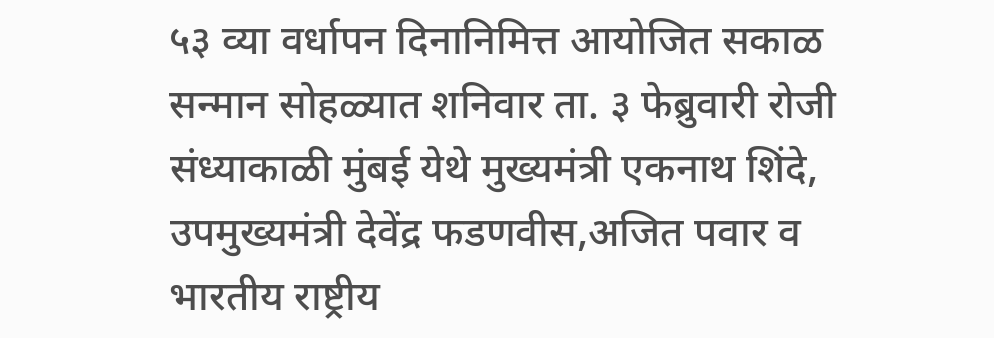५३ व्या वर्धापन दिनानिमित्त आयोजित सकाळ सन्मान सोहळ्यात शनिवार ता. ३ फेब्रुवारी रोजी संध्याकाळी मुंबई येथे मुख्यमंत्री एकनाथ शिंदे, उपमुख्यमंत्री देवेंद्र फडणवीस,अजित पवार व भारतीय राष्ट्रीय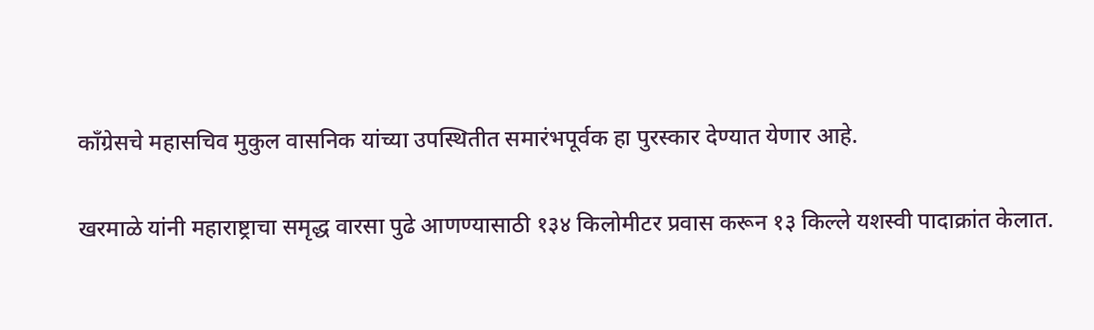काँग्रेसचे महासचिव मुकुल वासनिक यांच्या उपस्थितीत समारंभपूर्वक हा पुरस्कार देण्यात येणार आहे.

खरमाळे यांनी महाराष्ट्राचा समृद्ध वारसा पुढे आणण्यासाठी १३४ किलोमीटर प्रवास करून १३ किल्ले यशस्वी पादाक्रांत केलात.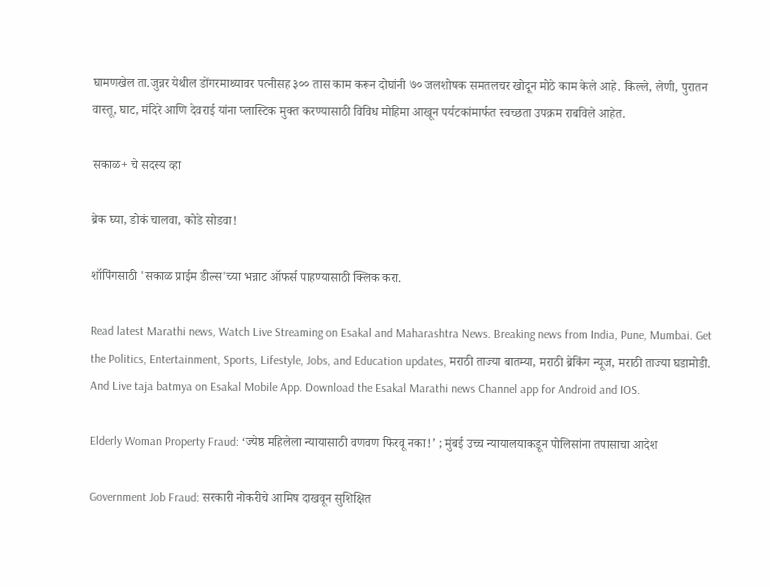घामणखेल ता.जुन्नर येथील डोंगरमाथ्यावर पत्नीसह ३०० तास काम करून दोघांनी ७० जलशोषक समतलचर खोदून मोठे काम केले आहे. किल्ले, लेणी, पुरातन वास्तू, घाट, मंदिरे आणि देवराई यांना प्लास्टिक मुक्त करण्यासाठी विविध मोहिमा आखून पर्यटकांमार्फत स्वच्छता उपक्रम राबविले आहेत.

सकाळ+ चे सदस्य व्हा

ब्रेक घ्या, डोकं चालवा, कोडे सोडवा!

शॉपिंगसाठी 'सकाळ प्राईम डील्स'च्या भन्नाट ऑफर्स पाहण्यासाठी क्लिक करा.

Read latest Marathi news, Watch Live Streaming on Esakal and Maharashtra News. Breaking news from India, Pune, Mumbai. Get the Politics, Entertainment, Sports, Lifestyle, Jobs, and Education updates, मराठी ताज्या बातम्या, मराठी ब्रेकिंग न्यूज, मराठी ताज्या घडामोडी. And Live taja batmya on Esakal Mobile App. Download the Esakal Marathi news Channel app for Android and IOS.

Elderly Woman Property Fraud: ‘ज्येष्ठ महिलेला न्यायासाठी वणवण फिरवू नका!’ ; मुंबई उच्च न्यायालयाकडून पोलिसांना तपासाचा आदेश

Government Job Fraud: सरकारी नोकरीचे आमिष दाखवून सुशिक्षित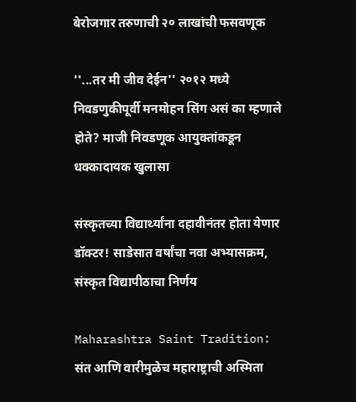बेरोजगार तरुणाची २० लाखांची फसवणूक

''...तर मी जीव देईन'' २०१२ मध्ये निवडणुकीपूर्वी मनमोहन सिंग असं का म्हणाले होते? माजी निवडणूक आयुक्तांकडून धक्कादायक खुलासा

संस्कृतच्या विद्यार्थ्यांना दहावीनंतर होता येणार डॉक्टर! साडेसात वर्षांचा नवा अभ्यासक्रम, संस्कृत विद्यापीठाचा निर्णय

Maharashtra Saint Tradition: संत आणि वारीमुळेच महाराष्ट्राची अस्मिता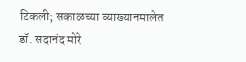टिकली; सकाळच्या व्याख्यानमालेत डॉ. सदानंद मोरे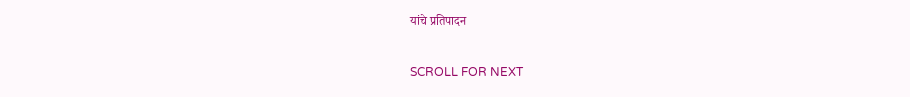यांचे प्रतिपादन

SCROLL FOR NEXT